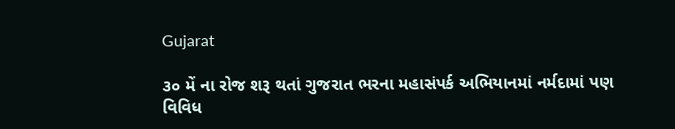Gujarat

૩૦ મેં ના રોજ શરૂ થતાં ગુજરાત ભરના મહાસંપર્ક અભિયાનમાં નર્મદામાં પણ વિવિધ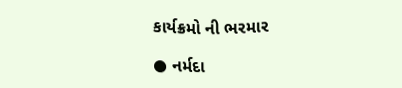કાર્યક્રમો ની ભરમાર

● નર્મદા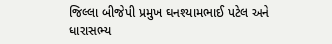જિલ્લા બીજેપી પ્રમુખ ઘનશ્યામભાઈ પટેલ અને ધારાસભ્ય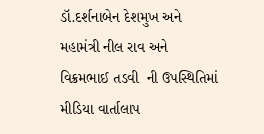ડૉ.દર્શનાબેન દેશમુખ અને  મહામંત્રી નીલ રાવ અને વિક્રમભાઈ તડવી  ની ઉપસ્થિતિમાં મીડિયા વાર્તાલાપ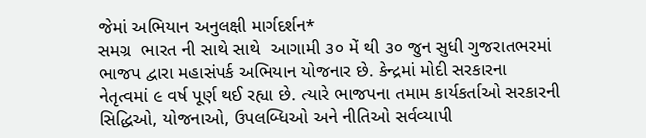જેમાં અભિયાન અનુલક્ષી માર્ગદર્શન*
સમગ્ર  ભારત ની સાથે સાથે  આગામી ૩૦ મેં થી ૩૦ જુન સુધી ગુજરાતભરમાં ભાજપ દ્વારા મહાસંપર્ક અભિયાન યોજનાર છે. કેન્દ્રમાં મોદી સરકારના નેતૃત્વમાં ૯ વર્ષ પૂર્ણ થઈ રહ્યા છે. ત્યારે ભાજપના તમામ કાર્યકર્તાઓ સરકારની સિદ્ધિઓ, યોજનાઓ, ઉપલબ્ધિઓ અને નીતિઓ સર્વવ્યાપી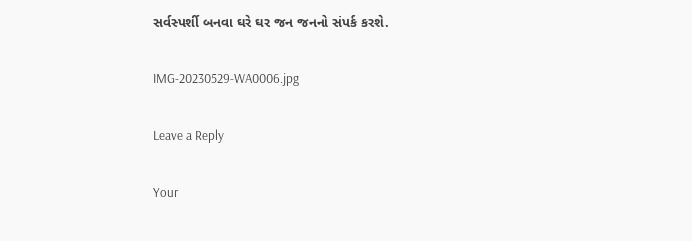સર્વસ્પર્શી બનવા ઘરે ઘર જન જનનો સંપર્ક કરશે.

IMG-20230529-WA0006.jpg

Leave a Reply

Your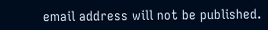email address will not be published.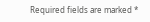Required fields are marked *